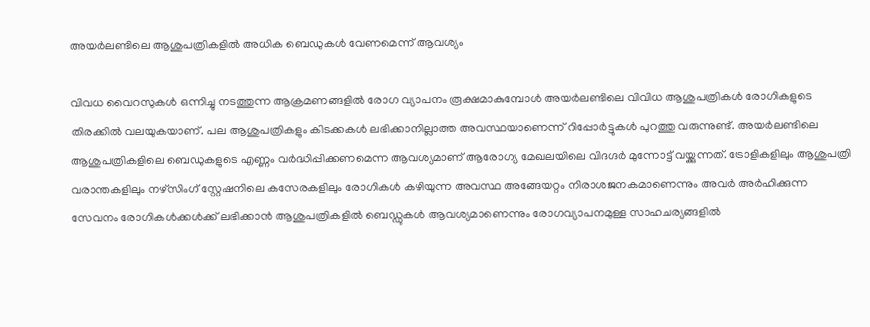അയര്‍ലണ്ടിലെ ആശുപത്രികളില്‍ അധിക ബെഡുകള്‍ വേണമെന്ന് ആവശ്യം

വിവധ വൈറസുകള്‍ ഒന്നിച്ചു നടത്തുന്ന ആക്രമണങ്ങളില്‍ രോഗ വ്യാപനം രൂക്ഷമാകുമ്പോള്‍ അയര്‍ലണ്ടിലെ വിവിധ ആശുപത്രികള്‍ രോഗികളുടെ തിരക്കില്‍ വലയുകയാണ്. പല ആശുപത്രികളും കിടക്കകള്‍ ലഭിക്കാനില്ലാത്ത അവസ്ഥയാണെന്ന് റിപ്പോര്‍ട്ടുകള്‍ പുറത്തു വരുന്നുണ്ട്. അയര്‍ലണ്ടിലെ ആശുപത്രികളിലെ ബെഡുകളുടെ എണ്ണം വര്‍ദ്ധിപ്പിക്കണമെന്ന ആവശ്യമാണ് ആരോഗ്യ മേഖലയിലെ വിദഗ്ദര്‍ മുന്നോട്ട് വയ്ക്കുന്നത്. ട്രോളികളിലും ആശുപത്രി വരാന്തകളിലും നഴ്‌സിംഗ് സ്റ്റേഷനിലെ കസേരകളിലും രോഗികള്‍ കഴിയുന്ന അവസ്ഥ അങ്ങേയറ്റം നിരാശജനകമാണെന്നും അവര്‍ അര്‍ഹിക്കുന്ന സേവനം രോഗികള്‍ക്കള്‍ക്ക് ലഭിക്കാന്‍ ആശുപത്രികളില്‍ ബെഡ്ഡുകള്‍ ആവശ്യമാണെന്നും രോഗവ്യാപനമുള്ള സാഹചര്യങ്ങളില്‍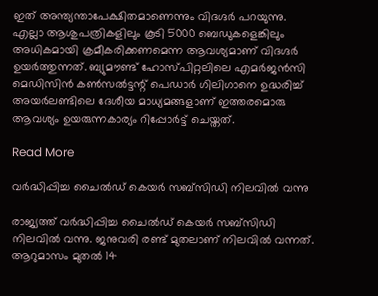ഇത് അന്ത്യന്താപേക്ഷിതമാണെന്നും വിദഗ്ദര്‍ പറയുന്നു. എല്ലാ ആശുപത്രികളിലും കൂടി 5000 ബെഡുകളെങ്കിലും അധികമായി ക്രമീകരിക്കണമെന്ന ആവശ്യമാണ് വിദഗ്ദര്‍ ഉയര്‍ത്തുന്നത്. ബ്യുമൗണ്ട് ഹോസ്പിറ്റലിലെ എമര്‍ജന്‍സി മെഡിസിന്‍ കണ്‍സല്‍ട്ടന്റ് പെഡാര്‍ ഗിലിഗാനെ ഉദ്ധരിച്ച് അയര്‍ലണ്ടിലെ ദേശീയ മാധ്യമങ്ങളാണ് ഇത്തരമൊരു ആവശ്യം ഉയരുന്നകാര്യം റിപ്പോര്‍ട്ട് ചെയ്തത്.

Read More

വര്‍ദ്ധിപ്പിച്ച ചൈല്‍ഡ് കെയര്‍ സബ്‌സിഡി നിലവില്‍ വന്നു

രാജ്യത്ത് വര്‍ദ്ധിപ്പിച്ച ചൈല്‍ഡ് കെയര്‍ സബ്‌സിഡി നിലവില്‍ വന്നു. ജനുവരി രണ്ട് മുതലാണ് നിലവില്‍ വന്നത്. ആറുമാസം മുതല്‍ 14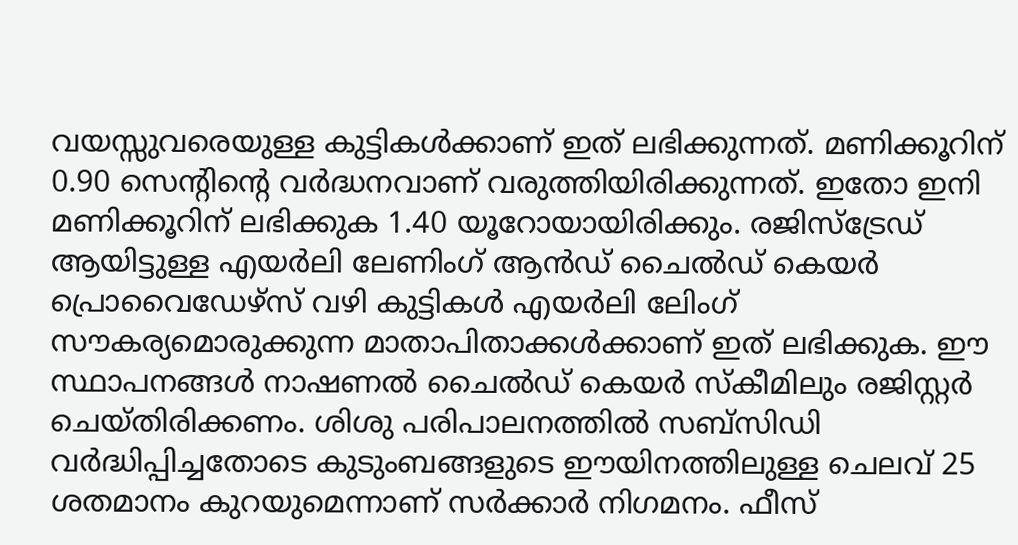വയസ്സുവരെയുള്ള കുട്ടികള്‍ക്കാണ് ഇത് ലഭിക്കുന്നത്. മണിക്കൂറിന് 0.90 സെന്റിന്റെ വര്‍ദ്ധനവാണ് വരുത്തിയിരിക്കുന്നത്. ഇതോ ഇനി മണിക്കൂറിന് ലഭിക്കുക 1.40 യൂറോയായിരിക്കും. രജിസ്‌ട്രേഡ് ആയിട്ടുള്ള എയര്‍ലി ലേണിംഗ് ആന്‍ഡ് ചൈല്‍ഡ് കെയര്‍ പ്രൊവൈഡേഴ്‌സ് വഴി കുട്ടികള്‍ എയര്‍ലി ലേിംഗ് സൗകര്യമൊരുക്കുന്ന മാതാപിതാക്കള്‍ക്കാണ് ഇത് ലഭിക്കുക. ഈ സ്ഥാപനങ്ങള്‍ നാഷണല്‍ ചൈല്‍ഡ് കെയര്‍ സ്‌കീമിലും രജിസ്റ്റര്‍ ചെയ്തിരിക്കണം. ശിശു പരിപാലനത്തില്‍ സബ്‌സിഡി വര്‍ദ്ധിപ്പിച്ചതോടെ കുടുംബങ്ങളുടെ ഈയിനത്തിലുള്ള ചെലവ് 25 ശതമാനം കുറയുമെന്നാണ് സര്‍ക്കാര്‍ നിഗമനം. ഫീസ്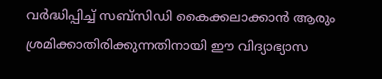വര്‍ദ്ധിപ്പിച്ച് സബ്‌സിഡി കൈക്കലാക്കാന്‍ ആരും ശ്രമിക്കാതിരിക്കുന്നതിനായി ഈ വിദ്യാഭ്യാസ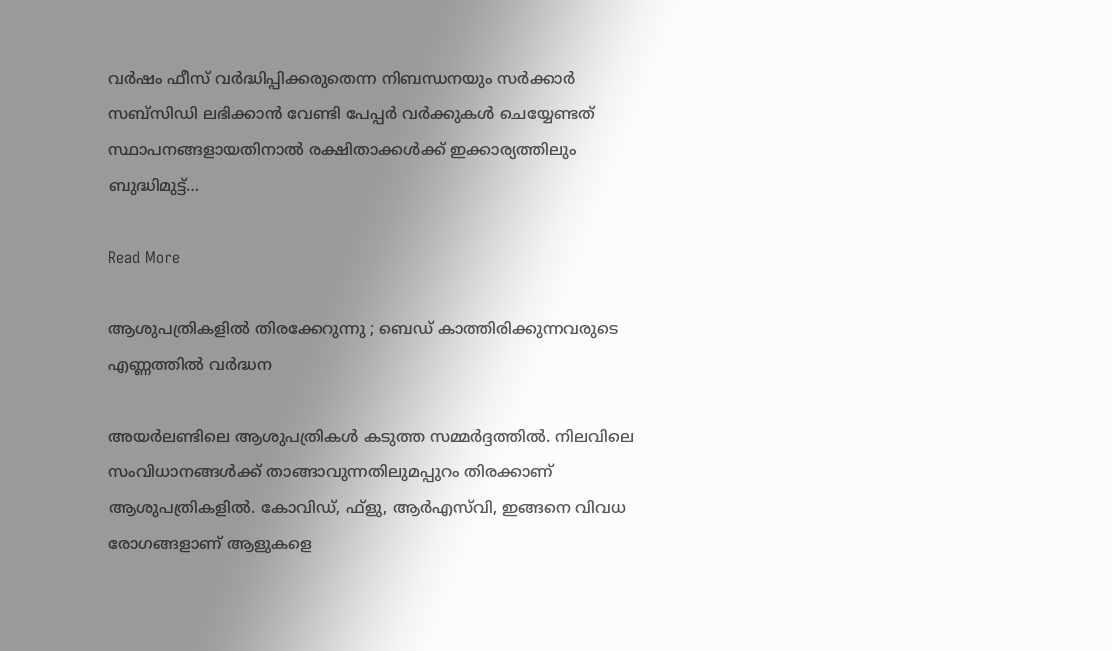വര്‍ഷം ഫീസ് വര്‍ദ്ധിപ്പിക്കരുതെന്ന നിബന്ധനയും സര്‍ക്കാര്‍ സബ്‌സിഡി ലഭിക്കാന്‍ വേണ്ടി പേപ്പര്‍ വര്‍ക്കുകള്‍ ചെയ്യേണ്ടത് സ്ഥാപനങ്ങളായതിനാല്‍ രക്ഷിതാക്കള്‍ക്ക് ഇക്കാര്യത്തിലും ബുദ്ധിമുട്ട്…

Read More

ആശുപത്രികളില്‍ തിരക്കേറുന്നു ; ബെഡ് കാത്തിരിക്കുന്നവരുടെ എണ്ണത്തില്‍ വര്‍ദ്ധന

അയര്‍ലണ്ടിലെ ആശുപത്രികള്‍ കടുത്ത സമ്മര്‍ദ്ദത്തില്‍. നിലവിലെ സംവിധാനങ്ങള്‍ക്ക് താങ്ങാവുന്നതിലുമപ്പുറം തിരക്കാണ് ആശുപത്രികളില്‍. കോവിഡ്, ഫ്‌ളു, ആര്‍എസ്‌വി, ഇങ്ങനെ വിവധ രോഗങ്ങളാണ് ആളുകളെ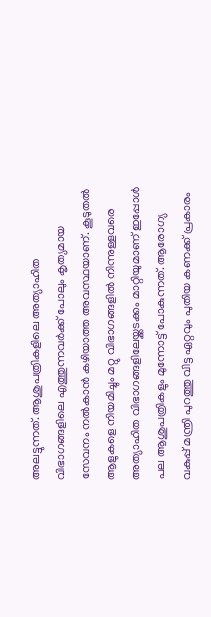അലട്ടുന്നത്. ആശുപത്രികളിലെ അത്യാഹിത വിഭാഗങ്ങളിലെ എത്തുന്നവര്‍ക്ക് പോലും കൃത്യമായ സേവനം നല്‍കാന്‍ കഴിയാത്ത അവസ്ഥയാണ്. കൂടുതല്‍ ആളുകളെ നിയമിച്ചും മറ്റു വിഭാഗങ്ങളില്‍ നിന്നുള്ളവരെ അത്യാഹിത വിഭാഗങ്ങളിലേയ്ക്കടക്കം മാറ്റിയുമാണ് ഇപ്പോള്‍ പല ആശുപത്രികളും മുന്നോട്ട് പോകുന്നത്. ആരോഗ്യ വകുപ്പ് മന്ത്രി പുറത്തു വിട്ട ഏറ്റവും പുതിയ കണക്ക് പ്രകാരം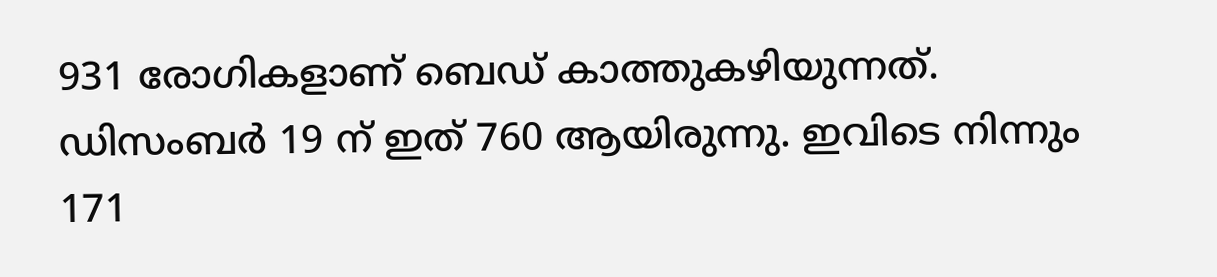931 രോഗികളാണ് ബെഡ് കാത്തുകഴിയുന്നത്. ഡിസംബര്‍ 19 ന് ഇത് 760 ആയിരുന്നു. ഇവിടെ നിന്നും 171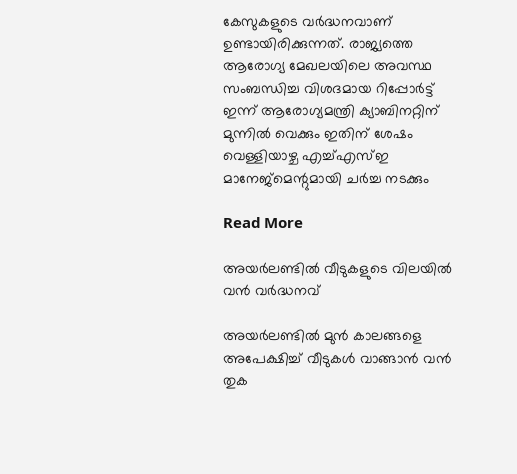കേസുകളുടെ വര്‍ദ്ധനവാണ് ഉണ്ടായിരിക്കുന്നത്. രാജ്യത്തെ ആരോഗ്യ മേഖലയിലെ അവസ്ഥ സംബന്ധിച്ച വിശദമായ റിപ്പോര്‍ട്ട് ഇന്ന് ആരോഗ്യമന്ത്രി ക്യാബിനറ്റിന് മുന്നില്‍ വെക്കും ഇതിന് ശേഷം വെള്ളിയാഴ്ച എച്ച്എസ്ഇ മാനേജ്‌മെന്റുമായി ചര്‍ച്ച നടക്കും

Read More

അയര്‍ലണ്ടില്‍ വീടുകളുടെ വിലയില്‍ വന്‍ വര്‍ദ്ധനവ്

അയര്‍ലണ്ടില്‍ മുന്‍ കാലങ്ങളെ അപേക്ഷിച്ച് വീടുകള്‍ വാങ്ങാന്‍ വന്‍ തുക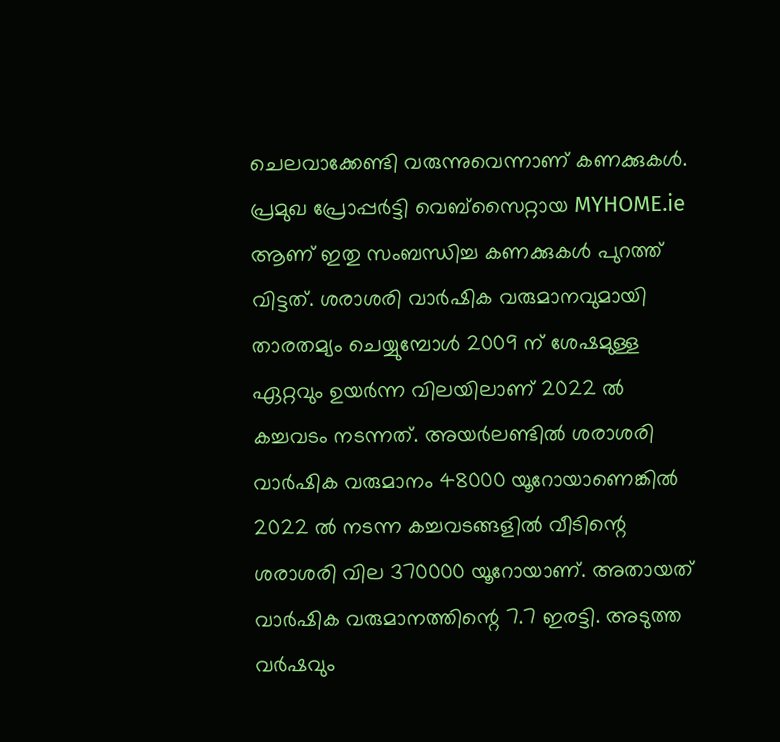ചെലവാക്കേണ്ടി വരുന്നുവെന്നാണ് കണക്കുകള്‍. പ്രമുഖ പ്രോപ്പര്‍ട്ടി വെബ്‌സൈറ്റായ MYHOME.ie ആണ് ഇതു സംബന്ധിച്ച കണക്കുകള്‍ പുറത്ത് വിട്ടത്. ശരാശരി വാര്‍ഷിക വരുമാനവുമായി താരതമ്യം ചെയ്യുമ്പോള്‍ 2009 ന് ശേഷമുള്ള ഏറ്റവും ഉയര്‍ന്ന വിലയിലാണ് 2022 ല്‍ കച്ചവടം നടന്നത്. അയര്‍ലണ്ടില്‍ ശരാശരി വാര്‍ഷിക വരുമാനം 48000 യൂറോയാണെങ്കില്‍ 2022 ല്‍ നടന്ന കച്ചവടങ്ങളില്‍ വീടിന്റെ ശരാശരി വില 370000 യൂറോയാണ്. അതായത് വാര്‍ഷിക വരുമാനത്തിന്റെ 7.7 ഇരട്ടി. അടുത്ത വര്‍ഷവും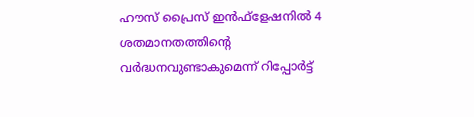ഹൗസ് പ്രൈസ് ഇന്‍ഫ്‌ളേഷനില്‍ 4 ശതമാനതത്തിന്റെ വര്‍ദ്ധനവുണ്ടാകുമെന്ന് റിപ്പോര്‍ട്ട്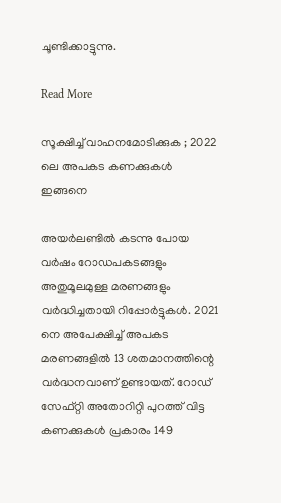ചൂണ്ടിക്കാട്ടുന്നു.

Read More

സൂക്ഷിച്ച് വാഹനമോടിക്കുക ; 2022 ലെ അപകട കണക്കുകള്‍ ഇങ്ങനെ

അയര്‍ലണ്ടില്‍ കടന്നു പോയ വര്‍ഷം റോഡപകടങ്ങളും അതുമൂലമുള്ള മരണങ്ങളും വര്‍ദ്ധിച്ചതായി റിപ്പോര്‍ട്ടുകള്‍. 2021 നെ അപേക്ഷിച്ച് അപകട മരണങ്ങളില്‍ 13 ശതമാനത്തിന്റെ വര്‍ദ്ധനവാണ് ഉണ്ടായത്. റോഡ് സേഫ്റ്റി അതോറിറ്റി പുറത്ത് വിട്ട കണക്കുകള്‍ പ്രകാരം 149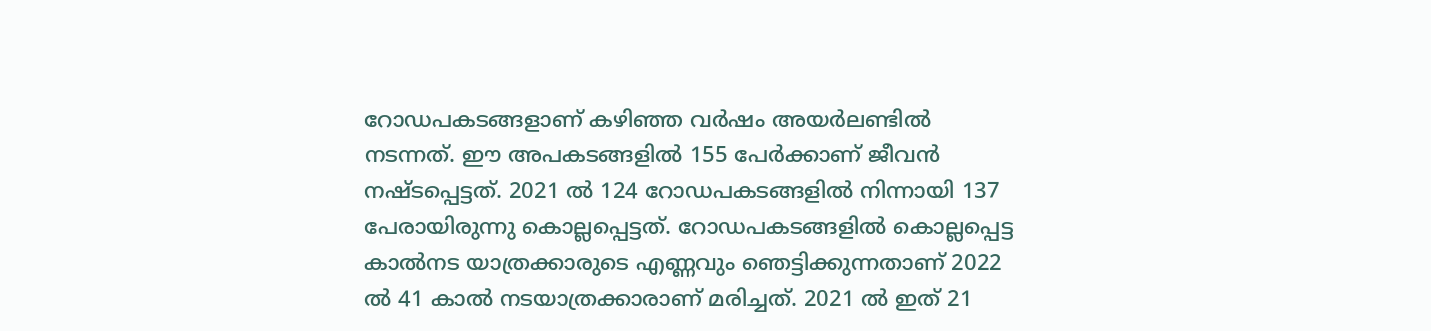റോഡപകടങ്ങളാണ് കഴിഞ്ഞ വര്‍ഷം അയര്‍ലണ്ടില്‍ നടന്നത്. ഈ അപകടങ്ങളില്‍ 155 പേര്‍ക്കാണ് ജീവന്‍ നഷ്ടപ്പെട്ടത്. 2021 ല്‍ 124 റോഡപകടങ്ങളില്‍ നിന്നായി 137 പേരായിരുന്നു കൊല്ലപ്പെട്ടത്. റോഡപകടങ്ങളില്‍ കൊല്ലപ്പെട്ട കാല്‍നട യാത്രക്കാരുടെ എണ്ണവും ഞെട്ടിക്കുന്നതാണ് 2022 ല്‍ 41 കാല്‍ നടയാത്രക്കാരാണ് മരിച്ചത്. 2021 ല്‍ ഇത് 21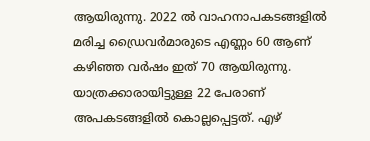ആയിരുന്നു. 2022 ല്‍ വാഹനാപകടങ്ങളില്‍ മരിച്ച ഡ്രൈവര്‍മാരുടെ എണ്ണം 60 ആണ് കഴിഞ്ഞ വര്‍ഷം ഇത് 70 ആയിരുന്നു. യാത്രക്കാരായിട്ടുള്ള 22 പേരാണ് അപകടങ്ങളില്‍ കൊല്ലപ്പെട്ടത്. എഴ്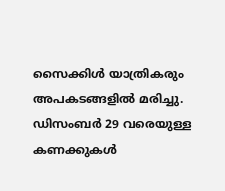സൈക്കിള്‍ യാത്രികരും അപകടങ്ങളില്‍ മരിച്ചു. ഡിസംബര്‍ 29 വരെയുള്ള കണക്കുകള്‍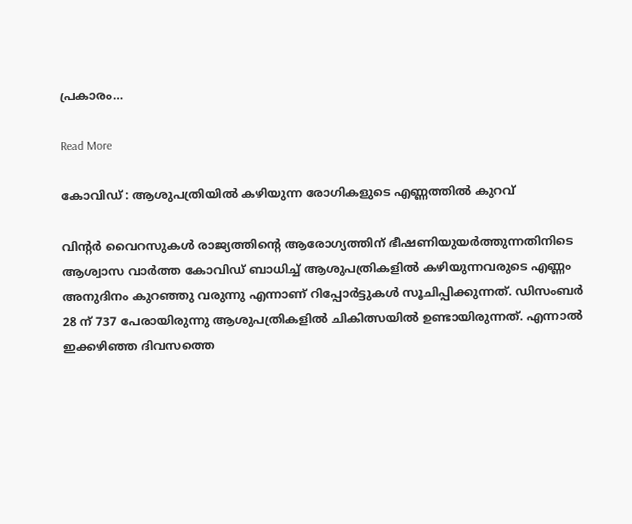പ്രകാരം…

Read More

കോവിഡ് : ആശുപത്രിയില്‍ കഴിയുന്ന രോഗികളുടെ എണ്ണത്തില്‍ കുറവ്

വിന്റര്‍ വൈറസുകള്‍ രാജ്യത്തിന്റെ ആരോഗ്യത്തിന് ഭീഷണിയുയര്‍ത്തുന്നതിനിടെ ആശ്വാസ വാര്‍ത്ത കോവിഡ് ബാധിച്ച് ആശുപത്രികളില്‍ കഴിയുന്നവരുടെ എണ്ണം അനുദിനം കുറഞ്ഞു വരുന്നു എന്നാണ് റിപ്പോര്‍ട്ടുകള്‍ സൂചിപ്പിക്കുന്നത്. ഡിസംബര്‍ 28 ന് 737 പേരായിരുന്നു ആശുപത്രികളില്‍ ചികിത്സയില്‍ ഉണ്ടായിരുന്നത്. എന്നാല്‍ ഇക്കഴിഞ്ഞ ദിവസത്തെ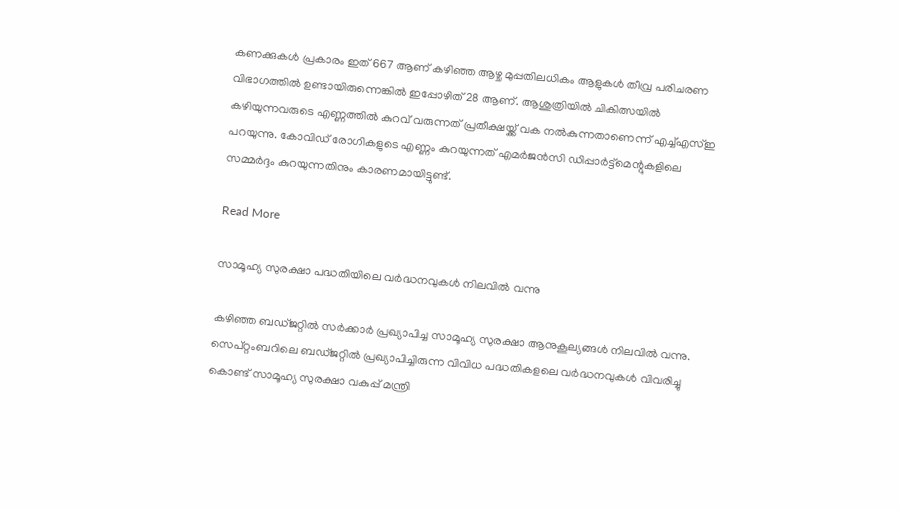കണക്കുകള്‍ പ്രകാരം ഇത് 667 ആണ് കഴിഞ്ഞ ആഴ്ച മുപ്പതിലധികം ആളുകള്‍ തീവ്ര പരിചരണ വിഭാഗത്തില്‍ ഉണ്ടായിരുന്നെങ്കില്‍ ഇപ്പോഴിത് 28 ആണ്. ആശുത്രിയില്‍ ചികിത്സയില്‍ കഴിയുന്നവരുടെ എണ്ണത്തില്‍ കുറവ് വരുന്നത് പ്രതീക്ഷയ്ക്ക് വക നല്‍കുന്നതാണെന്ന് എച്ച്എസ്ഇ പറയുന്നു. കോവിഡ് രോഗികളുടെ എണ്ണം കുറയുന്നത് എമര്‍ജന്‍സി ഡിപ്പാര്‍ട്ട്‌മെന്റുകളിലെ സമ്മര്‍ദ്ദം കുറയുന്നതിനും കാരണമായിട്ടുണ്ട്.

Read More

സാമൂഹ്യ സുരക്ഷാ പദ്ധതിയിലെ വര്‍ദ്ധനവുകള്‍ നിലവില്‍ വന്നു

കഴിഞ്ഞ ബഡ്ജറ്റില്‍ സര്‍ക്കാര്‍ പ്രഖ്യാപിച്ച സാമൂഹ്യ സുരക്ഷാ ആനുകൂല്യങ്ങള്‍ നിലവില്‍ വന്നു. സെപ്റ്റംബറിലെ ബഡ്ജറ്റില്‍ പ്രഖ്യാപിച്ചിരുന്ന വിവിധ പദ്ധതികളലെ വര്‍ദ്ധനവുകള്‍ വിവരിച്ചു കൊണ്ട് സാമൂഹ്യ സുരക്ഷാ വകുപ്പ് മന്ത്രി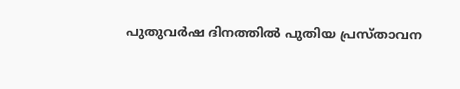പുതുവര്‍ഷ ദിനത്തില്‍ പുതിയ പ്രസ്താവന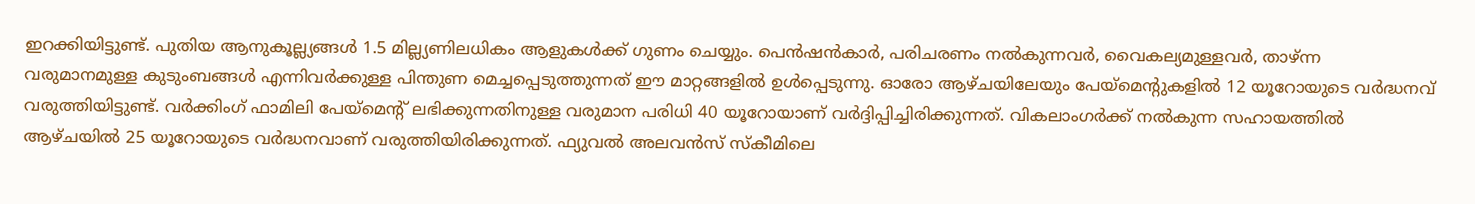ഇറക്കിയിട്ടുണ്ട്. പുതിയ ആനുകൂല്ല്യങ്ങള്‍ 1.5 മില്ല്യണിലധികം ആളുകള്‍ക്ക് ഗുണം ചെയ്യും. പെന്‍ഷന്‍കാര്‍, പരിചരണം നല്‍കുന്നവര്‍, വൈകല്യമുള്ളവര്‍, താഴ്ന്ന വരുമാനമുള്ള കുടുംബങ്ങള്‍ എന്നിവര്‍ക്കുള്ള പിന്തുണ മെച്ചപ്പെടുത്തുന്നത് ഈ മാറ്റങ്ങളില്‍ ഉള്‍പ്പെടുന്നു. ഓരോ ആഴ്ചയിലേയും പേയ്‌മെന്റുകളില്‍ 12 യൂറോയുടെ വര്‍ദ്ധനവ് വരുത്തിയിട്ടുണ്ട്. വര്‍ക്കിംഗ് ഫാമിലി പേയ്‌മെന്റ് ലഭിക്കുന്നതിനുള്ള വരുമാന പരിധി 40 യൂറോയാണ് വര്‍ദ്ദിപ്പിച്ചിരിക്കുന്നത്. വികലാംഗര്‍ക്ക് നല്‍കുന്ന സഹായത്തില്‍ ആഴ്ചയില്‍ 25 യൂറോയുടെ വര്‍ദ്ധനവാണ് വരുത്തിയിരിക്കുന്നത്. ഫ്യുവല്‍ അലവന്‍സ് സ്‌കീമിലെ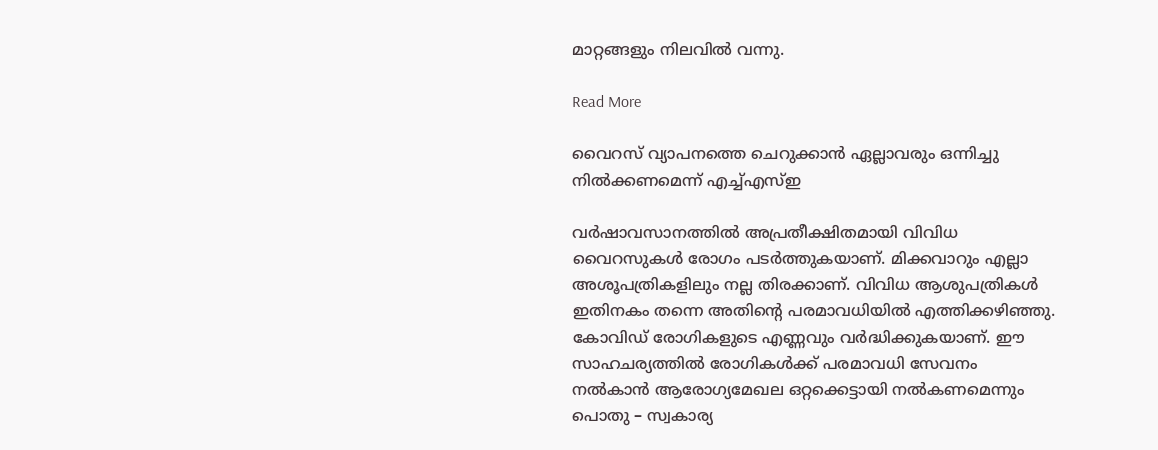മാറ്റങ്ങളും നിലവില്‍ വന്നു.

Read More

വൈറസ് വ്യാപനത്തെ ചെറുക്കാന്‍ ഏല്ലാവരും ഒന്നിച്ചു നില്‍ക്കണമെന്ന് എച്ച്എസ്ഇ

വര്‍ഷാവസാനത്തില്‍ അപ്രതീക്ഷിതമായി വിവിധ വൈറസുകള്‍ രോഗം പടര്‍ത്തുകയാണ്. മിക്കവാറും എല്ലാ അശൂപത്രികളിലും നല്ല തിരക്കാണ്. വിവിധ ആശുപത്രികള്‍ ഇതിനകം തന്നെ അതിന്റെ പരമാവധിയില്‍ എത്തിക്കഴിഞ്ഞു. കോവിഡ് രോഗികളുടെ എണ്ണവും വര്‍ദ്ധിക്കുകയാണ്. ഈ സാഹചര്യത്തില്‍ രോഗികള്‍ക്ക് പരമാവധി സേവനം നല്‍കാന്‍ ആരോഗ്യമേഖല ഒറ്റക്കെട്ടായി നല്‍കണമെന്നും പൊതു – സ്വകാര്യ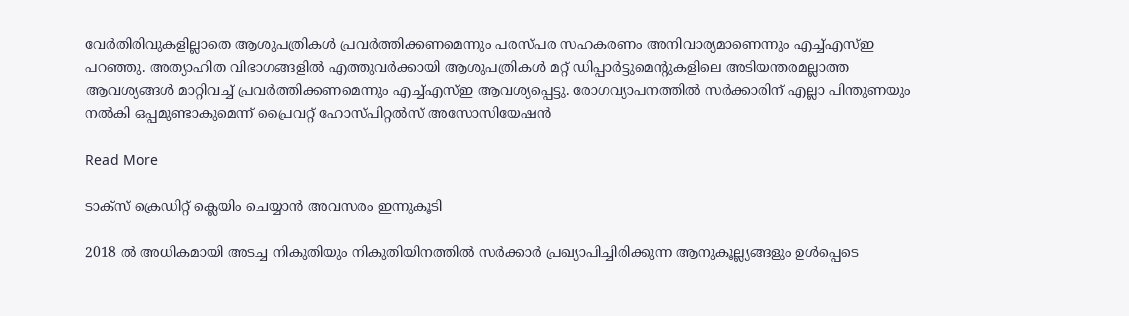വേര്‍തിരിവുകളില്ലാതെ ആശുപത്രികള്‍ പ്രവര്‍ത്തിക്കണമെന്നും പരസ്പര സഹകരണം അനിവാര്യമാണെന്നും എച്ച്എസ്ഇ പറഞ്ഞു. അത്യാഹിത വിഭാഗങ്ങളില്‍ എത്തുവര്‍ക്കായി ആശുപത്രികള്‍ മറ്റ് ഡിപ്പാര്‍ട്ടുമെന്റുകളിലെ അടിയന്തരമല്ലാത്ത ആവശ്യങ്ങള്‍ മാറ്റിവച്ച് പ്രവര്‍ത്തിക്കണമെന്നും എച്ച്എസ്ഇ ആവശ്യപ്പെട്ടു. രോഗവ്യാപനത്തില്‍ സര്‍ക്കാരിന് എല്ലാ പിന്തുണയും നല്‍കി ഒപ്പമുണ്ടാകുമെന്ന് പ്രൈവറ്റ് ഹോസ്പിറ്റല്‍സ് അസോസിയേഷന്‍

Read More

ടാക്‌സ് ക്രെഡിറ്റ് ക്ലെയിം ചെയ്യാന്‍ അവസരം ഇന്നുകൂടി

2018 ല്‍ അധികമായി അടച്ച നികുതിയും നികുതിയിനത്തില്‍ സര്‍ക്കാര്‍ പ്രഖ്യാപിച്ചിരിക്കുന്ന ആനുകൂല്ല്യങ്ങളും ഉള്‍പ്പെടെ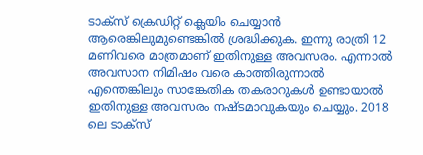ടാക്‌സ് ക്രെഡിറ്റ് ക്ലെയിം ചെയ്യാന്‍ ആരെങ്കിലുമുണ്ടെങ്കില്‍ ശ്രദ്ധിക്കുക. ഇന്നു രാത്രി 12 മണിവരെ മാത്രമാണ് ഇതിനുള്ള അവസരം. എന്നാല്‍ അവസാന നിമിഷം വരെ കാത്തിരുന്നാല്‍ എന്തെങ്കിലും സാങ്കേതിക തകരാറുകള്‍ ഉണ്ടായാല്‍ ഇതിനുള്ള അവസരം നഷ്ടമാവുകയും ചെയ്യും. 2018 ലെ ടാക്‌സ്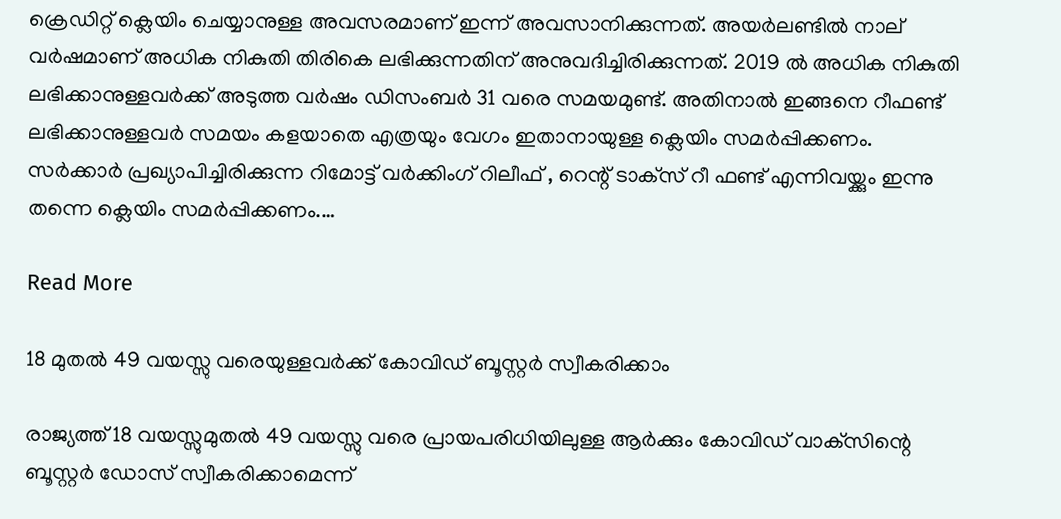ക്രെഡിറ്റ് ക്ലെയിം ചെയ്യാനുള്ള അവസരമാണ് ഇന്ന് അവസാനിക്കുന്നത്. അയര്‍ലണ്ടില്‍ നാല് വര്‍ഷമാണ് അധിക നികുതി തിരികെ ലഭിക്കുന്നതിന് അനുവദിച്ചിരിക്കുന്നത്. 2019 ല്‍ അധിക നികുതി ലഭിക്കാനുള്ളവര്‍ക്ക് അടുത്ത വര്‍ഷം ഡിസംബര്‍ 31 വരെ സമയമുണ്ട്. അതിനാല്‍ ഇങ്ങനെ റീഫണ്ട് ലഭിക്കാനുള്ളവര്‍ സമയം കളയാതെ എത്രയും വേഗം ഇതാനായുള്ള ക്ലെയിം സമര്‍പ്പിക്കണം. സര്‍ക്കാര്‍ പ്രഖ്യാപിച്ചിരിക്കുന്ന റിമോട്ട് വര്‍ക്കിംഗ് റിലീഫ് , റെന്റ് ടാക്‌സ് റീ ഫണ്ട് എന്നിവയ്ക്കും ഇന്നു തന്നെ ക്ലെയിം സമര്‍പ്പിക്കണം.…

Read More

18 മുതല്‍ 49 വയസ്സു വരെയുള്ളവര്‍ക്ക് കോവിഡ് ബൂസ്റ്റര്‍ സ്വീകരിക്കാം

രാജ്യത്ത് 18 വയസ്സുമുതല്‍ 49 വയസ്സു വരെ പ്രായപരിധിയിലുള്ള ആര്‍ക്കും കോവിഡ് വാക്‌സിന്റെ ബൂസ്റ്റര്‍ ഡോസ് സ്വീകരിക്കാമെന്ന്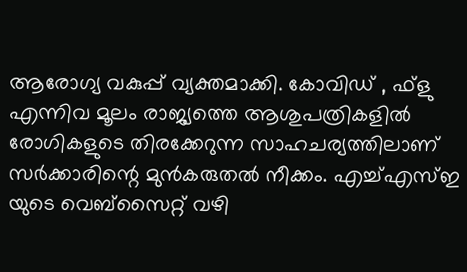ആരോഗ്യ വകുപ്പ് വ്യക്തമാക്കി. കോവിഡ് , ഫ്‌ളു എന്നിവ മൂലം രാജ്യത്തെ ആശുപത്രികളില്‍ രോഗികളുടെ തിരക്കേറുന്ന സാഹചര്യത്തിലാണ് സര്‍ക്കാരിന്റെ മുന്‍കരുതല്‍ നീക്കം. എച്ച്എസ്ഇ യുടെ വെബ്‌സൈറ്റ് വഴി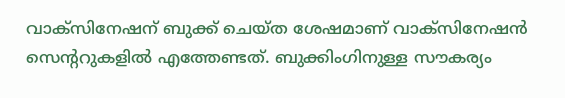വാക്‌സിനേഷന് ബുക്ക് ചെയ്ത ശേഷമാണ് വാക്‌സിനേഷന്‍ സെന്ററുകളില്‍ എത്തേണ്ടത്. ബുക്കിംഗിനുള്ള സൗകര്യം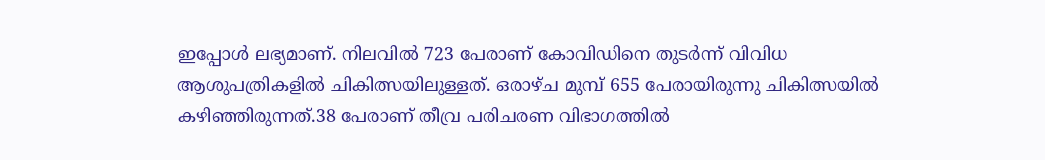ഇപ്പോള്‍ ലഭ്യമാണ്. നിലവില്‍ 723 പേരാണ് കോവിഡിനെ തുടര്‍ന്ന് വിവിധ ആശുപത്രികളില്‍ ചികിത്സയിലുള്ളത്. ഒരാഴ്ച മുമ്പ് 655 പേരായിരുന്നു ചികിത്സയില്‍ കഴിഞ്ഞിരുന്നത്.38 പേരാണ് തീവ്ര പരിചരണ വിഭാഗത്തില്‍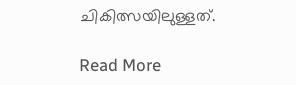ചികിത്സയിലുള്ളത്.

Read More